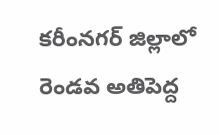కరీంనగర్ జిల్లాలో రెండవ అతిపెద్ద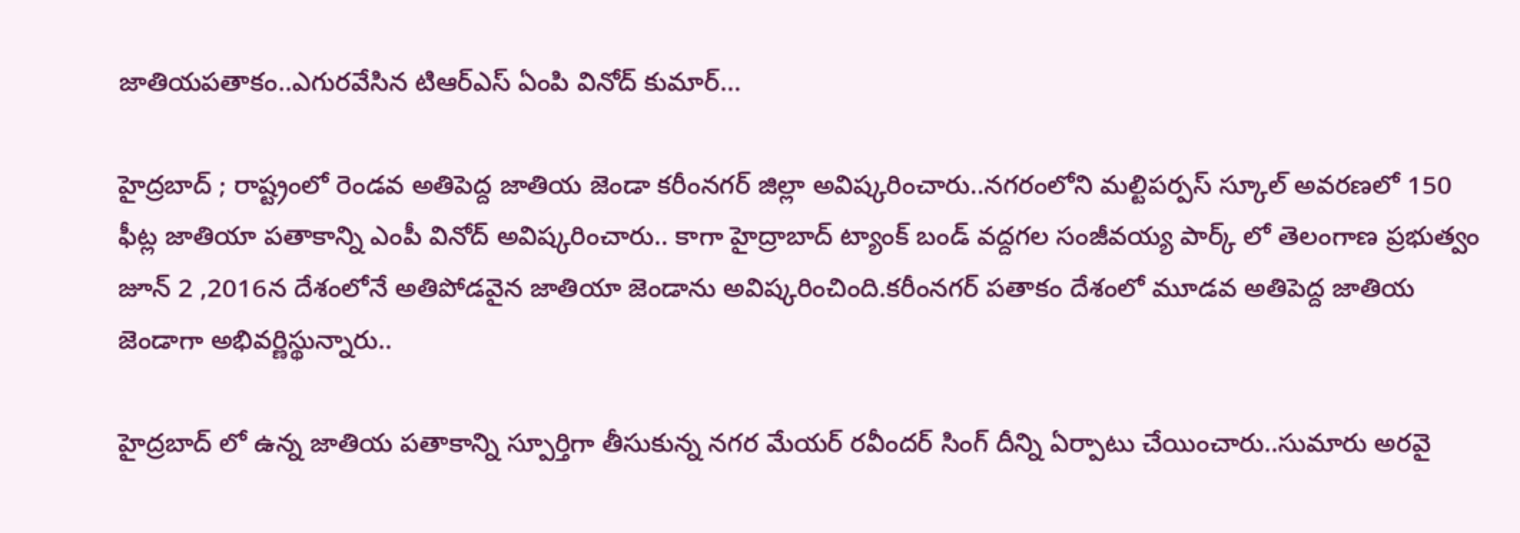జాతియపతాకం..ఎగురవేసిన టిఆర్ఎస్ ఏంపి వినోద్ కుమార్...

హైద్రబాద్ ; రాష్ట్రంలో రెండవ అతిపెద్ద జాతియ జెండా కరీంనగర్ జిల్లా అవిష్కరించారు..నగరంలోని మల్టిపర్పస్ స్కూల్ అవరణలో 150 ఫీట్ల జాతియా పతాకాన్ని ఎంపీ వినోద్ అవిష్కరించారు.. కాగా హైద్రాబాద్ ట్యాంక్ బండ్ వద్దగల సంజీవయ్య పార్క్ లో తెలంగాణ ప్రభుత్వం జూన్ 2 ,2016న దేశంలోనే అతిపోడవైన జాతియా జెండాను అవిష్కరించింది.కరీంనగర్ పతాకం దేశంలో మూడవ అతిపెద్ద జాతియ జెండాగా అభివర్ణిస్థున్నారు..

హైద్రబాద్ లో ఉన్న జాతియ పతాకాన్ని స్పూర్తిగా తీసుకున్న నగర మేయర్ రవీందర్ సింగ్ దీన్ని ఏర్పాటు చేయించారు..సుమారు అరవై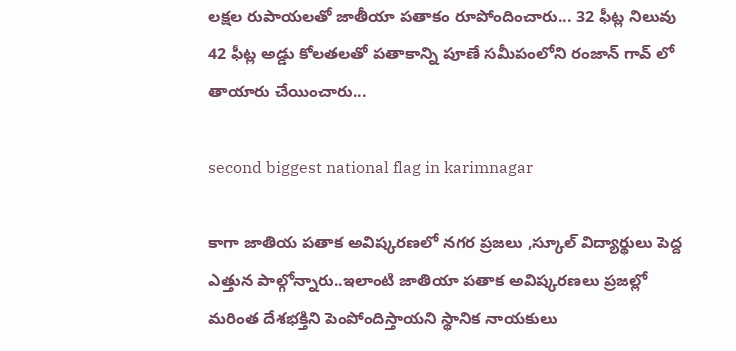లక్షల రుపాయలతో జాతీయా పతాకం రూపోందించారు... 32 ఫీట్ల నిలువు 42 ఫీట్ల అడ్డు కోలతలతో పతాకాన్ని పూణే సమీపంలోని రంజాన్ గావ్ లో తాయారు చేయించారు...

second biggest national flag in karimnagar

కాగా జాతియ పతాక అవిష్కరణలో నగర ప్రజలు ,స్కూల్ విద్యార్థులు పెద్ద ఎత్తున పాల్గోన్నారు..ఇలాంటి జాతియా పతాక అవిష్కరణలు ప్రజల్లో మరింత దేశభక్తిని పెంపోందిస్తాయని స్థానిక నాయకులు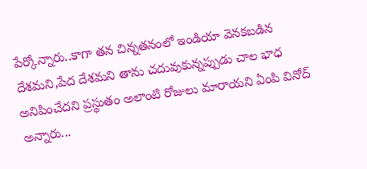పేర్కోన్నారు..కాగా తన చిన్నతనంలో ఇండియా వెనకబడిన దేశమని,పేద దేశమని తాను చదువుకున్నప్పుడు చాల భాధ అనిపించేదని ప్రస్థుతం అలాంటి రోజులు మారాయని ఏంపి వినోద్ అన్నారు...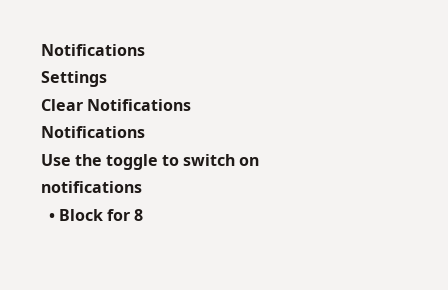Notifications
Settings
Clear Notifications
Notifications
Use the toggle to switch on notifications
  • Block for 8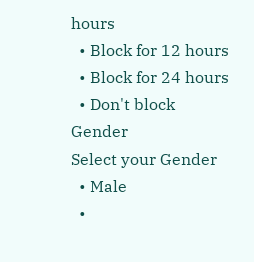hours
  • Block for 12 hours
  • Block for 24 hours
  • Don't block
Gender
Select your Gender
  • Male
  •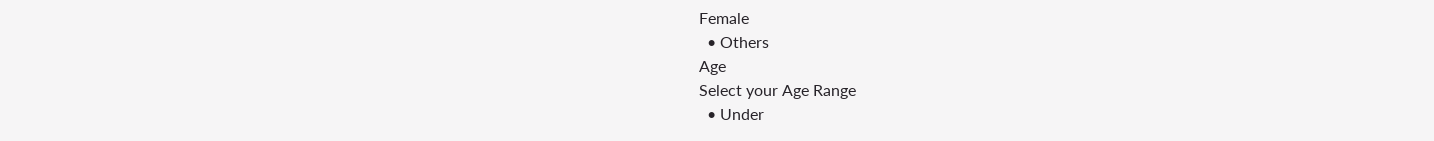Female
  • Others
Age
Select your Age Range
  • Under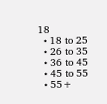18
  • 18 to 25
  • 26 to 35
  • 36 to 45
  • 45 to 55
  • 55+